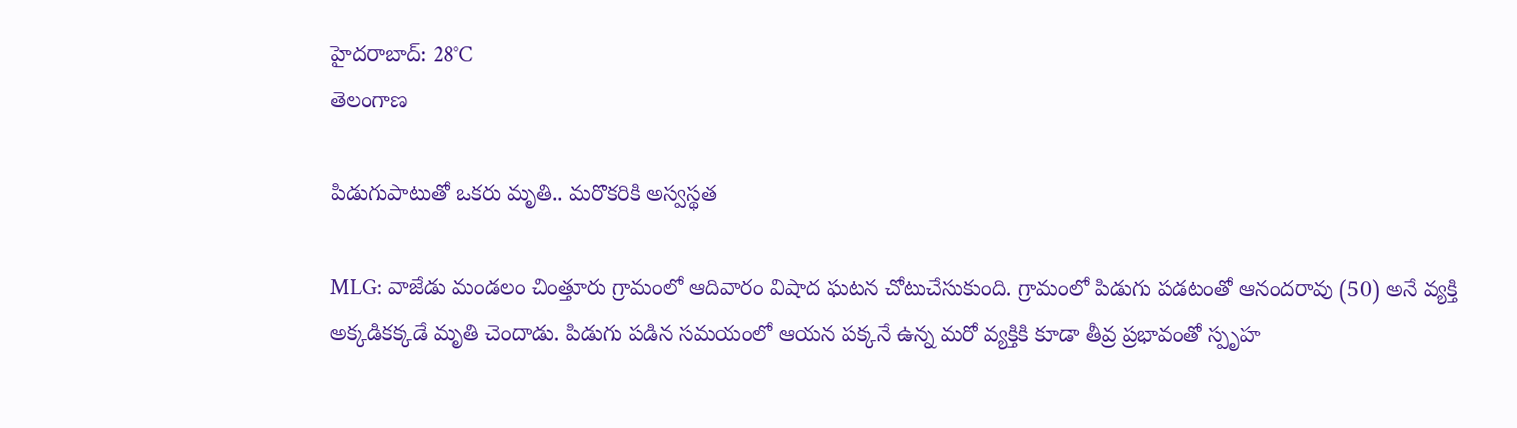హైదరాబాద్: 28°C
తెలంగాణ

పిడుగుపాటుతో ఒకరు మృతి.. మరొకరికి అస్వస్థత

MLG: వాజేడు మండలం చింత్తూరు గ్రామంలో ఆదివారం విషాద ఘటన చోటుచేసుకుంది. గ్రామంలో పిడుగు పడటంతో ఆనందరావు (50) అనే వ్యక్తి అక్కడికక్కడే మృతి చెందాడు. పిడుగు పడిన సమయంలో ఆయన పక్కనే ఉన్న మరో వ్యక్తికి కూడా తీవ్ర ప్రభావంతో స్పృహ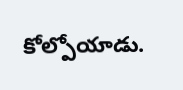కోల్పోయాడు.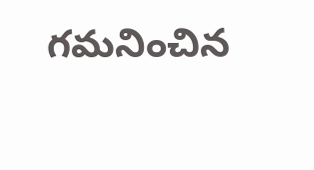గమనించిన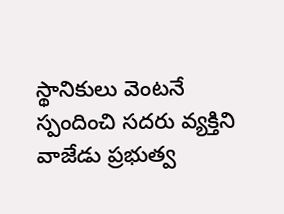స్థానికులు వెంటనే స్పందించి సదరు వ్యక్తిని వాజేడు ప్రభుత్వ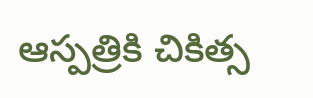ఆస్పత్రికి చికిత్స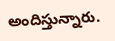అందిస్తున్నారు.